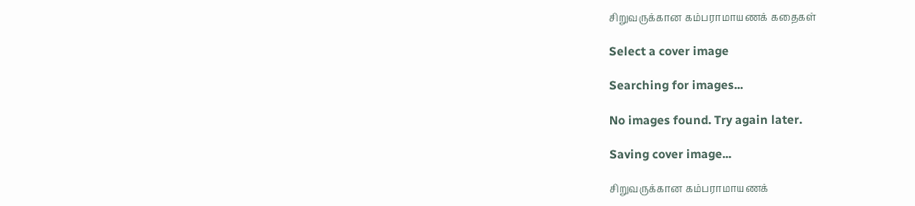சிறுவருக்கான கம்பராமாயணக் கதைகள்

Select a cover image

Searching for images...

No images found. Try again later.

Saving cover image...

சிறுவருக்கான கம்பராமாயணக்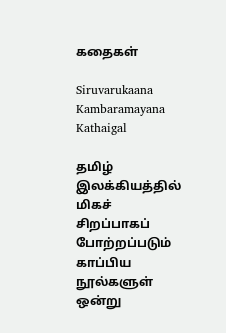கதைகள்

Siruvarukaana Kambaramayana Kathaigal

தமிழ் இலக்கியத்தில் மிகச் சிறப்பாகப் போற்றப்படும் காப்பிய நூல்களுள் ஒன்று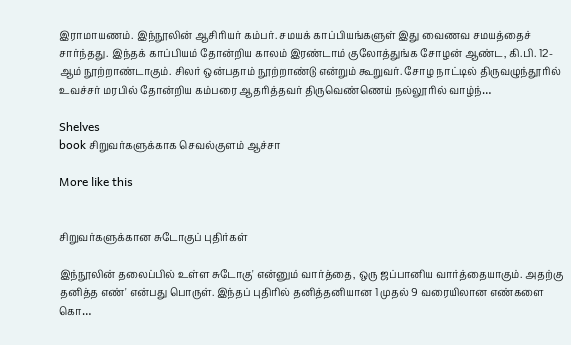இராமாயணம். இந்நூலின் ஆசிரியர் கம்பர். சமயக் காப்பியங்களுள் இது வைணவ சமயத்தைச் சார்ந்தது. இந்தக் காப்பியம் தோன்றிய காலம் இரண்டாம் குலோத்துங்க சோழன் ஆண்ட, கி.பி. 12-ஆம் நூற்றாண்டாகும். சிலர் ஒன்பதாம் நூற்றாண்டு என்றும் கூறுவர். சோழ நாட்டில் திருவழுந்தூரில் உவச்சர் மரபில் தோன்றிய கம்பரை ஆதரித்தவர் திருவெண்ணெய் நல்லூரில் வாழ்ந்…

Shelves
book சிறுவர்களுக்காக செவல்குளம் ஆச்சா

More like this


சிறுவர்களுக்கான சுடோகுப் புதிர்கள்

இந்நூலின் தலைப்பில் உள்ள சுடோகு' என்னும் வார்த்தை, ஒரு ஜப்பானிய வார்த்தையாகும். அதற்கு தனித்த எண்' என்பது பொருள். இந்தப் புதிரில் தனித்தனியான 1 முதல் 9 வரையிலான எண்களை கொ…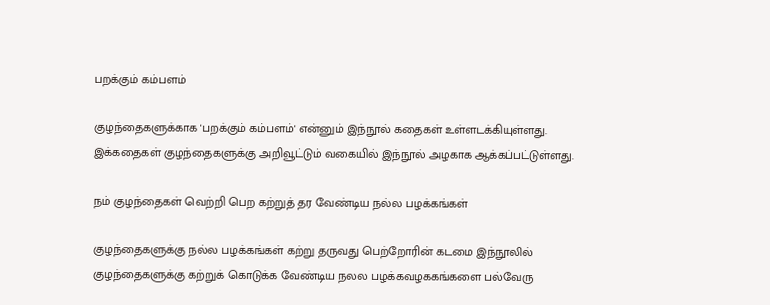பறக்கும் கம்பளம்

குழந்தைகளுக்காக 'பறக்கும் கம்பளம்' என்னும் இந்நூல் கதைகள் உள்ளடக்கியுள்ளது. இக்கதைகள் குழந்தைகளுக்கு அறிவூட்டும் வகையில் இந்நூல் அழகாக ஆக்கப்பட்டுள்ளது.

நம் குழந்தைகள் வெற்றி பெற கற்றுத் தர வேண்டிய நல்ல பழக்கங்கள்

குழந்தைகளுக்கு நல்ல பழக்கங்கள் கற்று தருவது பெற்றோரின் கடமை இந்நூலில் குழந்தைகளுக்கு கற்றுக் கொடுக்க வேண்டிய நலல பழக்கவழககங்களை பல்வேரு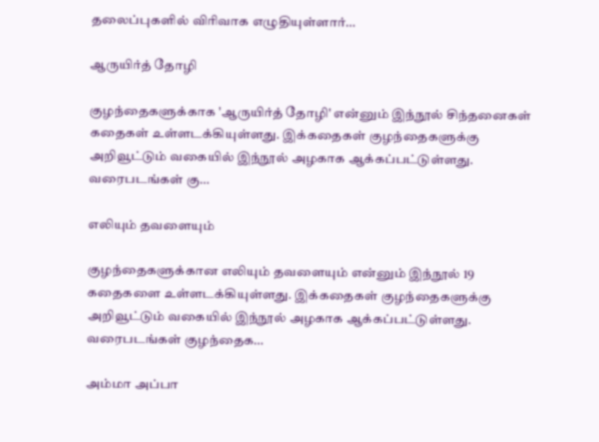தலைப்புகளில் விரிவாக எழுதியுள்ளார்…

ஆருயிர்த் தோழி

குழந்தைகளுக்காக 'ஆருயிர்த் தோழி' என்னும் இந்நூல் சிந்தனைகள் கதைகள் உள்ளடக்கியுள்ளது. இக்கதைகள் குழந்தைகளுக்கு அறிவூட்டும் வகையில் இந்நூல் அழகாக ஆக்கப்பட்டுள்ளது. வரைபடங்கள் கு…

எலியும் த‌வளையும்

குழந்தைகளுக்கான எலியும் தவளையும் என்னும் இந்நூல் 19 கதைகளை உள்ளடக்கியுள்ளது. இக்கதைகள் குழந்தைகளுக்கு அறிவூட்டும் வகையில் இந்நூல் அழகாக ஆக்கப்பட்டுள்ளது. வரைபடங்கள் குழந்தைக…

அம்மா அப்பா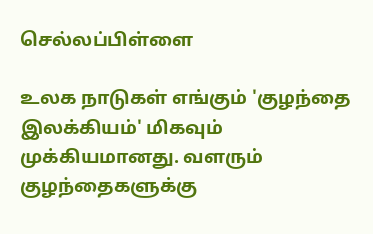செல்லப்பிள்ளை

உலக நாடுகள் எங்கும் 'குழந்தை இலக்கியம்' மிகவும் முக்கியமானது. வளரும் குழந்தைகளுக்கு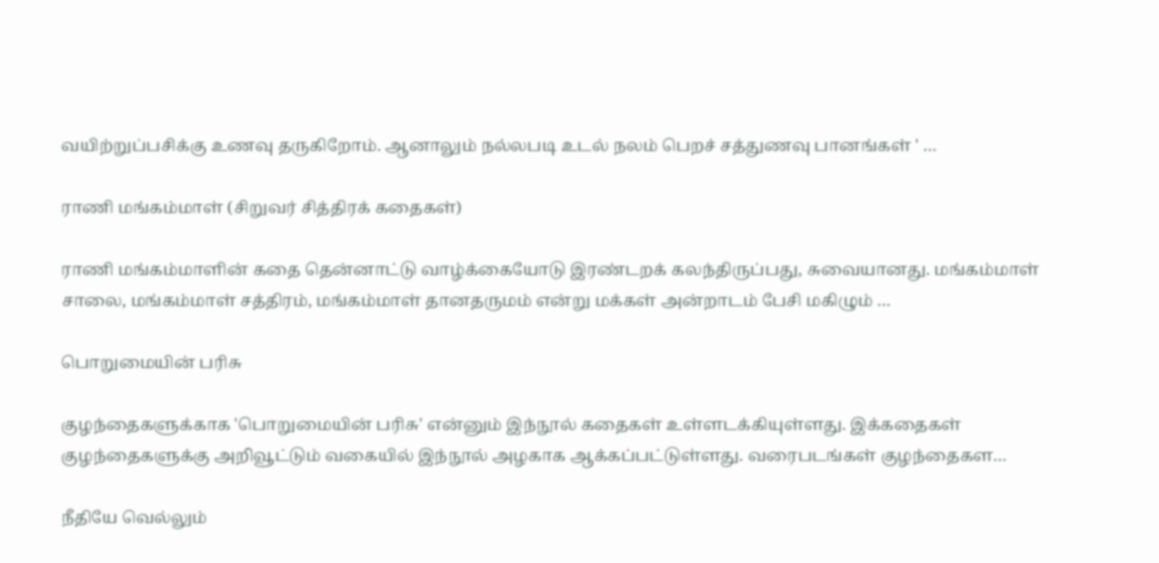வயிற்றுப்பசிக்கு உணவு தருகிறோம். ஆனாலும் நல்லபடி உடல் நலம் பெறச் சத்துணவு பானங்கள் ' …

ராணி மங்கம்மாள் (சிறுவர் சித்திரக் கதைகள்)

ராணி மங்கம்மாளின் கதை தென்னாட்டு வாழ்க்கையோடு இரண்டறக் கலந்திருப்பது, சுவையானது. மங்கம்மாள் சாலை, மங்கம்மாள் சத்திரம், மங்கம்மாள் தானதருமம் என்று மக்கள் அன்றாடம் பேசி மகிழும் …

பொறுமையின் பரிசு

குழந்தைகளுக்காக 'பொறுமையின் பரிசு' என்னும் இந்நூல் கதைகள் உள்ளடக்கியுள்ளது. இக்கதைகள் குழந்தைகளுக்கு அறிவூட்டும் வகையில் இந்நூல் அழகாக ஆக்கப்பட்டுள்ளது. வரைபடங்கள் குழந்தைகள…

நீதியே வெல்லும்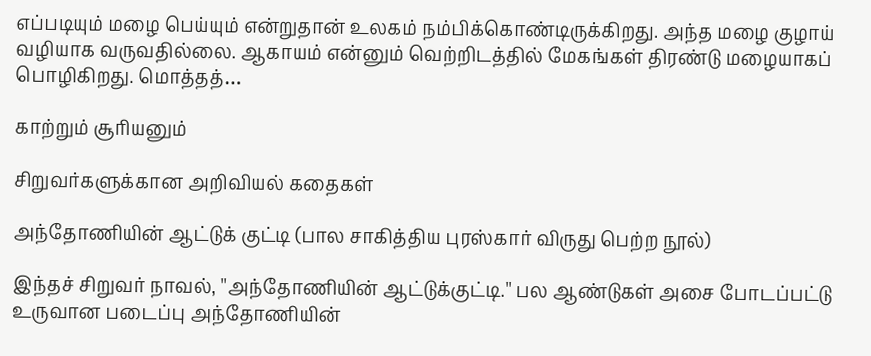எப்படியும் மழை பெய்யும் என்றுதான் உலகம் நம்பிக்கொண்டிருக்கிறது. அந்த மழை குழாய் வழியாக வருவதில்லை. ஆகாயம் என்னும் வெற்றிடத்தில் மேகங்கள் திரண்டு மழையாகப் பொழிகிறது. மொத்தத்…

காற்றும் சூரியனும்

சிறுவர்களுக்கான அறிவியல் கதைகள்

அந்தோணியின் ஆட்டுக் குட்டி (பால சாகித்திய புரஸ்கார் விருது பெற்ற நூல்)

இந்தச் சிறுவர் நாவல், ''அந்தோணியின் ஆட்டுக்குட்டி.'' பல ஆண்டுகள் அசை போடப்பட்டு உருவான படைப்பு அந்தோணியின்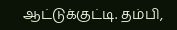ஆட்டுக்குட்டி. தம்பி,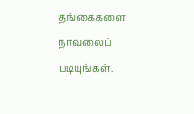தங்கைகளை நாவலைப் படியுங்கள்.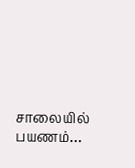சாலையில் பயணம்…